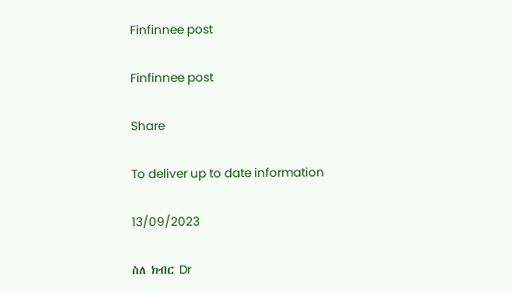Finfinnee post

Finfinnee post

Share

To deliver up to date information

13/09/2023

ስለ ክብር Dr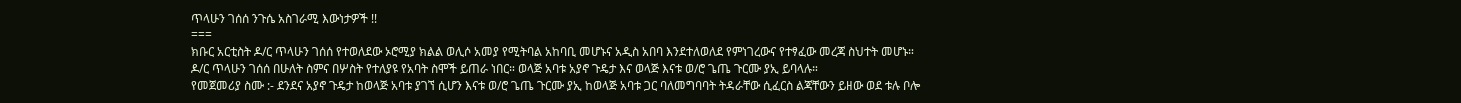ጥላሁን ገሰሰ ንጉሴ አስገራሚ እውነታዎች !!
===
ክቡር አርቲስት ዶ/ር ጥላሁን ገሰሰ የተወለደው ኦሮሚያ ክልል ወሊሶ አመያ የሚትባል አከባቢ መሆኑና አዲስ አበባ እንደተለወለደ የምነገረውና የተፃፈው መረጃ ስህተት መሆኑ።
ዶ/ር ጥላሁን ገሰሰ በሁለት ስምና በሦስት የተለያዩ የአባት ስሞች ይጠራ ነበር። ወላጅ አባቱ አያኖ ጉዴታ እና ወላጅ እናቱ ወ/ሮ ጌጤ ጉርሙ ያኢ ይባላሉ።
የመጀመሪያ ስሙ :- ደንደና አያኖ ጉዴታ ከወላጅ አባቱ ያገኘ ሲሆን እናቱ ወ/ሮ ጌጤ ጉርሙ ያኢ ከወላጅ አባቱ ጋር ባለመግባባት ትዳራቸው ሲፈርስ ልጃቸውን ይዘው ወደ ቱሉ ቦሎ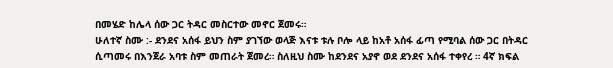በመሄድ ከሌላ ሰው ጋር ትዳር መስርተው መኖር ጀመሩ።
ሁለተኛ ስሙ :- ደንደና አሰፋ ይህን ስም ያገኘው ወላጅ እናቱ ቱሉ ቦሎ ላይ ከአቶ አሰፋ ፊጣ የሚባል ሰው ጋር በትዳር ሲጣመሩ በእንጀራ አባቱ ስም መጠራት ጀመረ። ስለዚህ ስሙ ከደንደና አያኖ ወደ ደንደና አሰፋ ተቀየረ ። 4ኛ ክፍል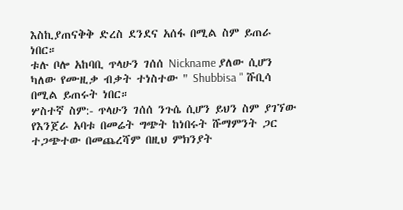እስኪያጠናቅቅ ድረስ ደንደና አሰፋ በሚል ስም ይጠራ ነበር።
ቱሉ ቦሎ አከባቢ ጥላሁን ገሰሰ Nickname ያለው ሲሆን ካለው የሙዚቃ ብቃት ተነስተው " Shubbisa " ሹቢሳ በሚል ይጠሩት ነበር።
ሦስተኛ ስም:- ጥላሁን ገሰሰ ንጉሴ ሲሆን ይህን ስም ያገኘው የእንጀራ አባቱ በመሬት ግጭት ከነበሩት ሹማምንት ጋር ተጋጭተው በመጨረሻም በዚህ ምክንያት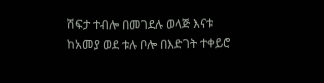ሽፍታ ተብሎ በመገደሉ ወላጅ እናቱ ከአመያ ወደ ቱሉ ቦሎ በእድገት ተቀይሮ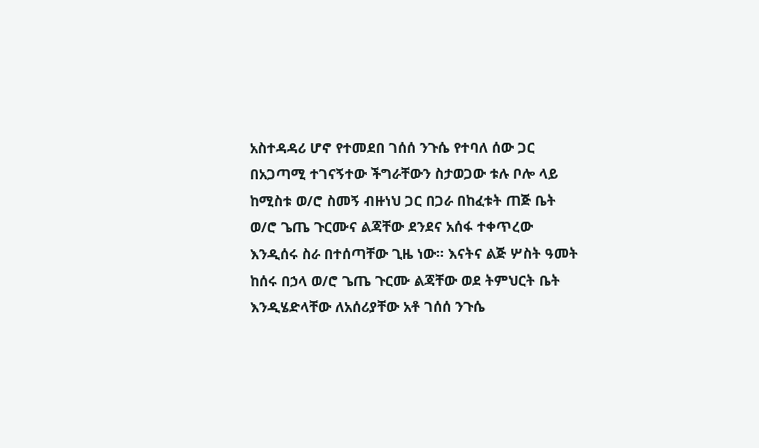አስተዳዳሪ ሆኖ የተመደበ ገሰሰ ንጉሴ የተባለ ሰው ጋር በአጋጣሚ ተገናኝተው ችግራቸውን ስታወጋው ቱሉ ቦሎ ላይ ከሚስቱ ወ/ሮ ስመኝ ብዙነህ ጋር በጋራ በከፈቱት ጠጅ ቤት ወ/ሮ ጌጤ ጉርሙና ልጃቸው ደንደና አሰፋ ተቀጥረው እንዲሰሩ ስራ በተሰጣቸው ጊዜ ነው። እናትና ልጅ ሦስት ዓመት ከሰሩ በኃላ ወ/ሮ ጌጤ ጉርሙ ልጃቸው ወደ ትምህርት ቤት እንዲሄድላቸው ለአሰሪያቸው አቶ ገሰሰ ንጉሴ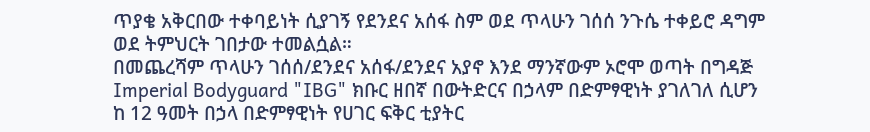ጥያቄ አቅርበው ተቀባይነት ሲያገኝ የደንደና አሰፋ ስም ወደ ጥላሁን ገሰሰ ንጉሴ ተቀይሮ ዳግም ወደ ትምህርት ገበታው ተመልሷል።
በመጨረሻም ጥላሁን ገሰሰ/ደንደና አሰፋ/ደንደና አያኖ እንደ ማንኛውም ኦሮሞ ወጣት በግዳጅ Imperial Bodyguard "IBG" ክቡር ዘበኛ በውትድርና በኃላም በድምፃዊነት ያገለገለ ሲሆን ከ 12 ዓመት በኃላ በድምፃዊነት የሀገር ፍቅር ቲያትር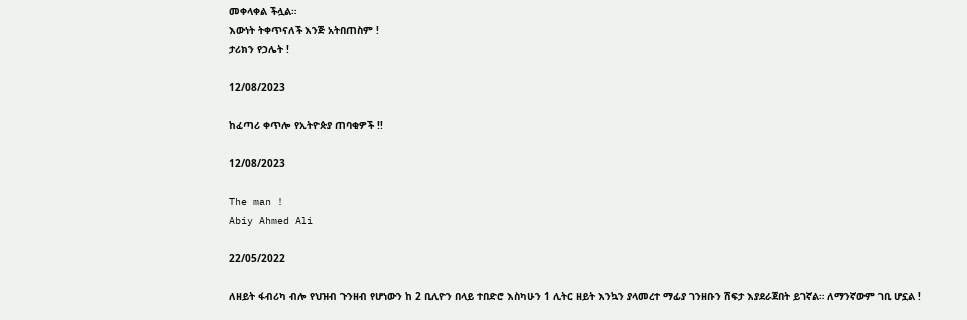መቀላቀል ችሏል።
እውነት ትቀጥናለች እንጅ አትበጠስም !
ታሪክን የኃሌት !

12/08/2023

ከፈጣሪ ቀጥሎ የኢትዮጵያ ጠባቂዎች !!

12/08/2023

The man !
Abiy Ahmed Ali

22/05/2022

ለዘይት ፋብሪካ ብሎ የህዝብ ጉንዘብ የሆነውን ከ 2 ቢሊዮን በላይ ተበድሮ እስካሁን 1 ሊትር ዘይት እንኳን ያላመረተ ማፊያ ገንዘቡን ሽፍታ እያደራጀበት ይገኛል። ለማንኛውም ገቢ ሆኗል !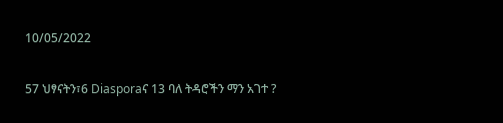10/05/2022

57 ህፃናትን፣6 Diasporaና 13 ባለ ትዳሮችን ማን አገተ ?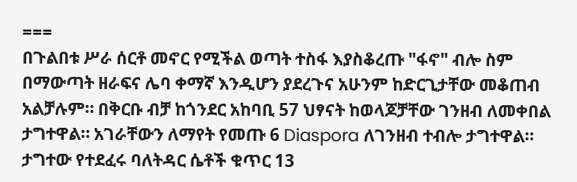===
በጉልበቱ ሥራ ሰርቶ መኖር የሚችል ወጣት ተስፋ እያስቆረጡ "ፋኖ" ብሎ ስም በማውጣት ዘራፍና ሌባ ቀማኛ እንዲሆን ያደረጉና አሁንም ከድርጊታቸው መቆጠብ አልቻሉም። በቅርቡ ብቻ ከጎንደር አከባቢ 57 ህፃናት ከወላጆቻቸው ገንዘብ ለመቀበል ታግተዋል። አገራቸውን ለማየት የመጡ 6 Diaspora ለገንዘብ ተብሎ ታግተዋል። ታግተው የተደፈሩ ባለትዳር ሴቶች ቁጥር 13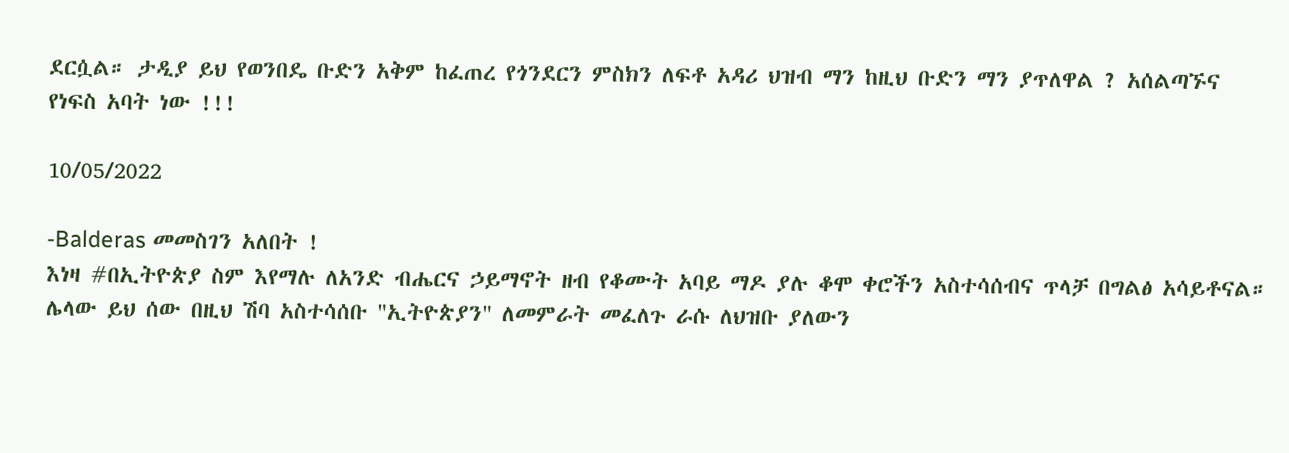ደርሷል። ታዲያ ይህ የወንበዴ ቡድን አቅም ከፈጠረ የጎንደርን ምስክን ለፍቶ አዳሪ ህዝብ ማን ከዚህ ቡድን ማን ያጥለዋል ? አሰልጣኙና የነፍስ አባት ነው !!!

10/05/2022

-Balderas መመስገን አለበት !
እነዛ #በኢትዮጵያ ስም እየማሉ ለአንድ ብሔርና ኃይማኖት ዘብ የቆሙት አባይ ማዶ ያሉ ቆሞ ቀሮችን አስተሳሰብና ጥላቻ በግልፅ አሳይቶናል። ሌላው ይህ ሰው በዚህ ሽባ አስተሳሰቡ "ኢትዮጵያን" ለመምራት መፈለጉ ራሱ ለህዝቡ ያለውን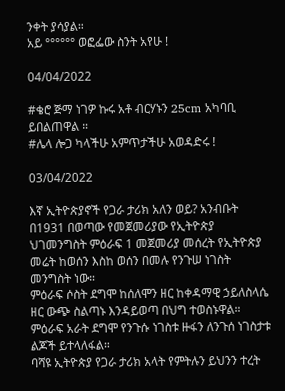ንቀት ያሳያል።
አይ °°°°°° ወፎፌው ስንት አየሁ !

04/04/2022

#ቄሮ ጅማ ነገዎ ኩሩ አቶ ብርሃኑን 25cm አካባቢ ይበልጠዋል ።
#ሌላ ሎጋ ካላችሁ አምጥታችሁ አወዳድሩ !

03/04/2022

እኛ ኢትዮጵያኖች የጋራ ታሪክ አለን ወይ? አንብቡት
በ1931 በወጣው የመጀመሪያው የኢትዮጵያ ህገመንግስት ምዕራፍ 1 መጀመሪያ መሰረት የኢትዮጵያ መሬት ከወሰን እስከ ወሰን በመሉ የንጉሠ ነገስት መንግስት ነው።
ምዕራፍ ሶስት ደግሞ ከሰለሞን ዘር ከቀዳማዊ ኃይለስላሴ ዘር ውጭ ስልጣኑ እንዳይወጣ በህግ ተወስኑዋል።
ምዕራፍ አራት ደግሞ የንጉሱ ነገስቱ ዙፋን ለንጉሰ ነገስታቱ ልጆች ይተላለፋል።
ባሻዩ ኢትዮጵያ የጋራ ታሪክ አላት የምትሉን ይህንን ተረት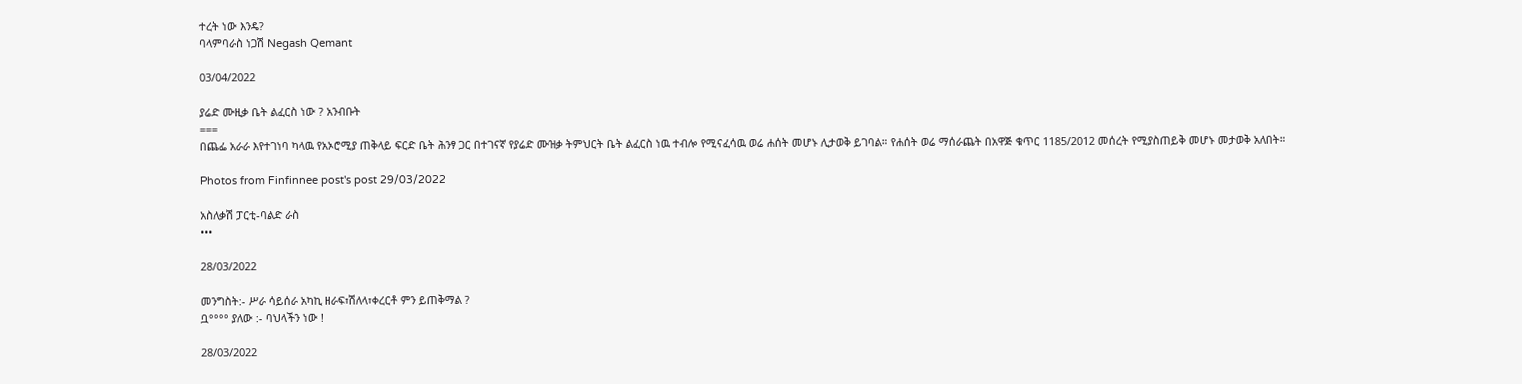ተረት ነው እንዴ?
ባላምባራስ ነጋሽ Negash Qemant

03/04/2022

ያሬድ ሙዚቃ ቤት ልፈርስ ነው ? አንብቡት
===
በጨፌ አራራ እየተገነባ ካላዉ የአኦሮሚያ ጠቅላይ ፍርድ ቤት ሕንፃ ጋር በተገናኛ የያሬድ ሙዝቃ ትምህርት ቤት ልፈርስ ነዉ ተብሎ የሚናፈሳዉ ወሬ ሐሰት መሆኑ ሊታወቅ ይገባል። የሐሰት ወሬ ማሰራጨት በአዋጅ ቁጥር 1185/2012 መሰረት የሚያስጠይቅ መሆኑ መታወቅ አለበት።

Photos from Finfinnee post's post 29/03/2022

አስለቃሽ ፓርቲ-ባልድ ራስ
•••

28/03/2022

መንግስት:- ሥራ ሳይሰራ አካኪ ዘራፍ፣ሽለላ፣ቀረርቶ ምን ይጠቅማል ?
ቧ°°°° ያለው :- ባህላችን ነው !

28/03/2022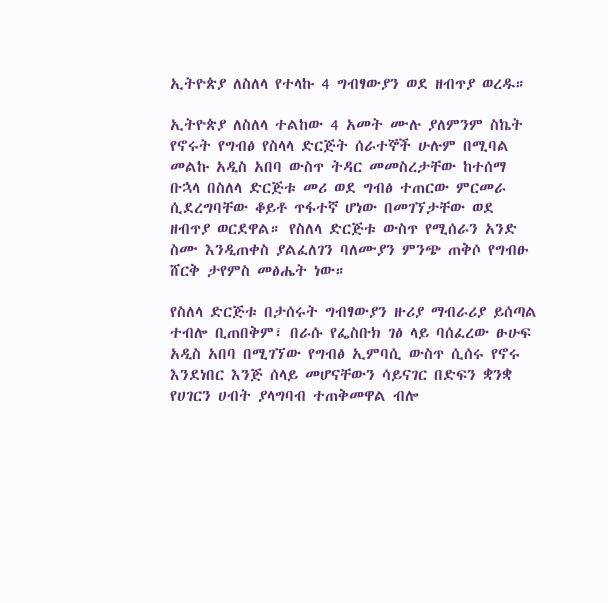ኢትዮጵያ ለስለላ የተላኩ 4 ግብፃውያን ወደ ዘብጥያ ወረዱ።

ኢትዮጵያ ለስለላ ተልከው 4 አመት ሙሉ ያለምንም ስኬት የኖሩት የግብፅ የስላላ ድርጅት ሰራተኞች ሁሉም በሚባል መልኩ አዲስ አበባ ውስጥ ትዳር መመስረታቸው ከተሰማ ቡኋላ በስለላ ድርጅቱ መሪ ወደ ግብፅ ተጠርው ምርመራ ሲደረግባቸው ቆይቶ ጥፋተኛ ሆነው በመገኘታቸው ወደ ዘብጥያ ወርደዋል። የስለላ ድርጅቱ ውስጥ የሚሰራን አንድ ስሙ እንዲጠቀስ ያልፈለገን ባለሙያን ምንጭ ጠቅሶ የግብፁ ሸርቅ ታየምስ መፅሔት ነው።

የስለላ ድርጅቱ በታሰሩት ግብፃውያን ዙሪያ ማብራሪያ ይሰጣል ተብሎ ቢጠበቅም፣ በራሱ የፌስቡክ ገፅ ላይ ባሰፈረው ፁሁፍ
አዲስ አበባ በሚገኘው የግብፅ ኢምባሲ ውስጥ ሲሰሩ የኖሩ እንደነበር እንጅ ሰላይ መሆናቸውን ሳይናገር በድፍን ቋንቋ
የሀገርን ሀብት ያላግባብ ተጠቅመዋል ብሎ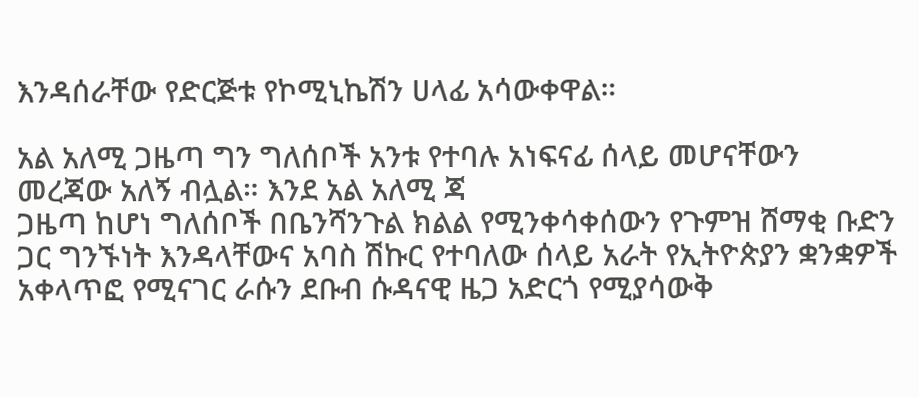እንዳሰራቸው የድርጅቱ የኮሚኒኬሽን ሀላፊ አሳውቀዋል።

አል አለሚ ጋዜጣ ግን ግለሰቦች አንቱ የተባሉ አነፍናፊ ሰላይ መሆናቸውን መረጃው አለኝ ብሏል። እንደ አል አለሚ ጃ
ጋዜጣ ከሆነ ግለሰቦች በቤንሻንጉል ክልል የሚንቀሳቀሰውን የጉምዝ ሸማቂ ቡድን ጋር ግንኙነት እንዳላቸውና አባስ ሽኩር የተባለው ሰላይ አራት የኢትዮጵያን ቋንቋዎች አቀላጥፎ የሚናገር ራሱን ደቡብ ሱዳናዊ ዜጋ አድርጎ የሚያሳውቅ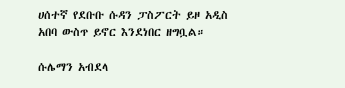ሀሰተኛ የደቡቡ ሱዳን ፓስፖርት ይዞ አዲስ አበባ ውስጥ ይኖር እንደነበር ዘግቧል።

ሱሌማን አብደላ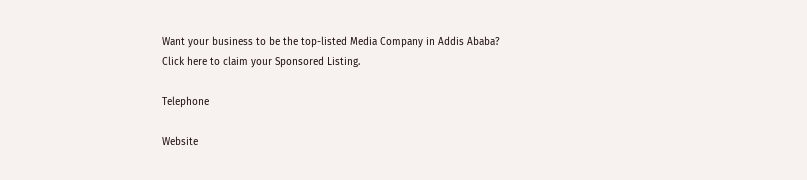Want your business to be the top-listed Media Company in Addis Ababa?
Click here to claim your Sponsored Listing.

Telephone

Website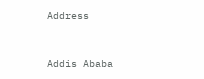Address


Addis Ababa